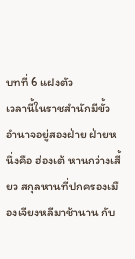บทที่ 6 แฝงตัว
เวลานี้ในราชสำนักมีขั้วอำนาจอยู่สองฝ่าย ฝ่ายหนึ่งคือ ฮ่องเต้ หานกว่างเสี้ยว สกุลหานที่ปกครองเมืองเจียงหลีมาช้านาน กับ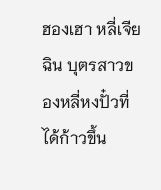ฮองเฮา หลี่เจียฉิน บุตรสาวของหลี่หงปั๋วที่ได้ก้าวขึ้น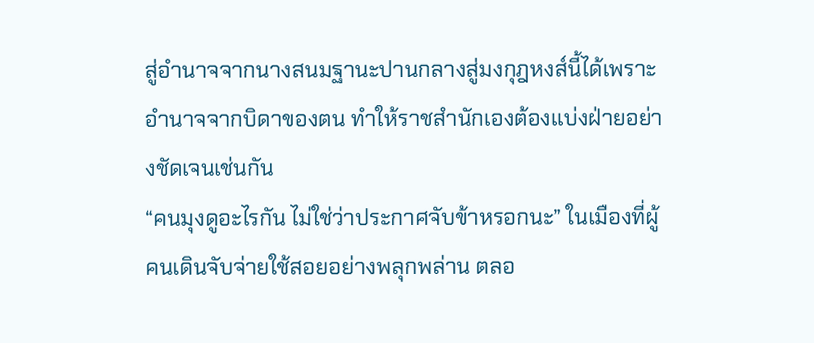สู่อำนาจจากนางสนมฐานะปานกลางสู่มงกุฎหงส์นี้ได้เพราะอำนาจจากบิดาของตน ทำให้ราชสำนักเองต้องแบ่งฝ่ายอย่างชัดเจนเช่นกัน
“คนมุงดูอะไรกัน ไม่ใช่ว่าประกาศจับข้าหรอกนะ” ในเมืองที่ผู้คนเดินจับจ่ายใช้สอยอย่างพลุกพล่าน ตลอ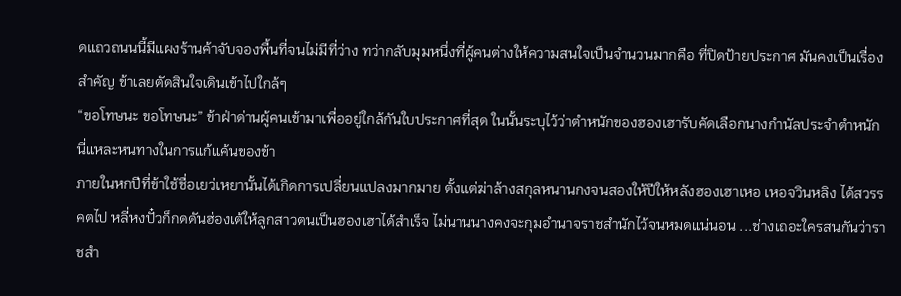ดแถวถนนนี้มีแผงร้านค้าจับจองพื้นที่จนไม่มีที่ว่าง ทว่ากลับมุมหนึ่งที่ผู้คนต่างให้ความสนใจเป็นจำนวนมากคือ ที่ปิดป้ายประกาศ มันคงเป็นเรื่องสำคัญ ข้าเลยตัดสินใจเดินเข้าไปใกล้ๆ
“ขอโทษนะ ขอโทษนะ” ข้าฝ่าด่านผู้คนเข้ามาเพื่ออยู่ใกล้กันใบประกาศที่สุด ในนั้นระบุไว้ว่าตำหนักของฮองเฮารับคัดเลือกนางกำนัลประจำตำหนัก นี่แหละหนทางในการแก้แค้นของข้า
ภายในหกปีที่ข้าใช้ชื่อเยว่เหยานั้นได้เกิดการเปลี่ยนแปลงมากมาย ตั้งแต่ฆ่าล้างสกุลหนานกงจนสองให้ปีให้หลังฮองเฮาเหอ เหอจวินหลิง ได้สวรรคตไป หลี่หงปั๋วก็กดดันฮ่องเต้ให้ลูกสาวตนเป็นฮองเฮาได้สำเร็จ ไม่นานนางคงจะกุมอำนาจราชสำนักไว้จนหมดแน่นอน ...ช่างเถอะใครสนกันว่าราชสำ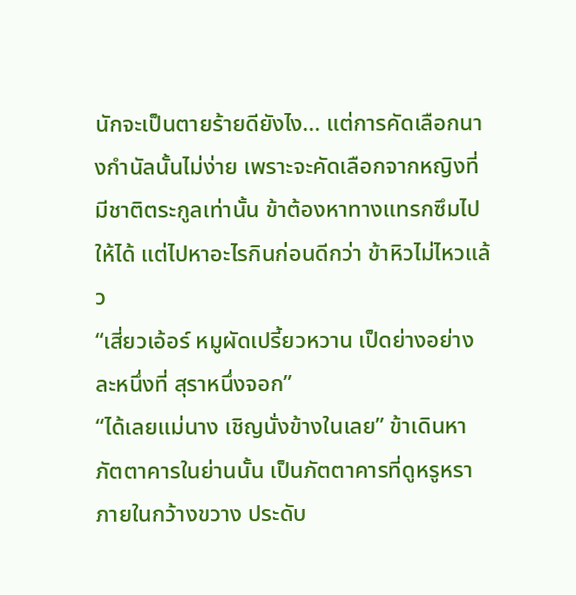นักจะเป็นตายร้ายดียังไง... แต่การคัดเลือกนางกำนัลนั้นไม่ง่าย เพราะจะคัดเลือกจากหญิงที่มีชาติตระกูลเท่านั้น ข้าต้องหาทางแทรกซึมไปให้ได้ แต่ไปหาอะไรกินก่อนดีกว่า ข้าหิวไม่ไหวแล้ว
“เสี่ยวเอ้อร์ หมูผัดเปรี้ยวหวาน เป็ดย่างอย่างละหนึ่งที่ สุราหนึ่งจอก”
“ได้เลยแม่นาง เชิญนั่งข้างในเลย” ข้าเดินหาภัตตาคารในย่านนั้น เป็นภัตตาคารที่ดูหรูหรา ภายในกว้างขวาง ประดับ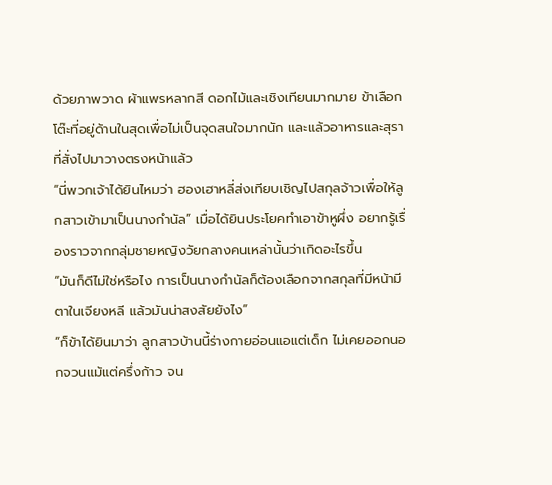ด้วยภาพวาด ผ้าแพรหลากสี ดอกไม้และเชิงเทียนมากมาย ข้าเลือกโต๊ะที่อยู่ด้านในสุดเพื่อไม่เป็นจุดสนใจมากนัก และแล้วอาหารและสุราที่สั่งไปมาวางตรงหน้าแล้ว
“นี่พวกเจ้าได้ยินไหมว่า ฮองเฮาหลี่ส่งเทียบเชิญไปสกุลจ้าวเพื่อให้ลูกสาวเข้ามาเป็นนางกำนัล” เมื่อได้ยินประโยคทำเอาข้าหูผึ่ง อยากรู้เรื่องราวจากกลุ่มชายหญิงวัยกลางคนเหล่านั้นว่าเกิดอะไรขึ้น
“มันก็ดีไม่ใช่หรือไง การเป็นนางกำนัลก็ต้องเลือกจากสกุลที่มีหน้ามีตาในเจียงหลี แล้วมันน่าสงสัยยังไง”
“ก็ข้าได้ยินมาว่า ลูกสาวบ้านนี้ร่างกายอ่อนแอแต่เด็ก ไม่เคยออกนอกจวนแม้แต่ครึ่งก้าว จน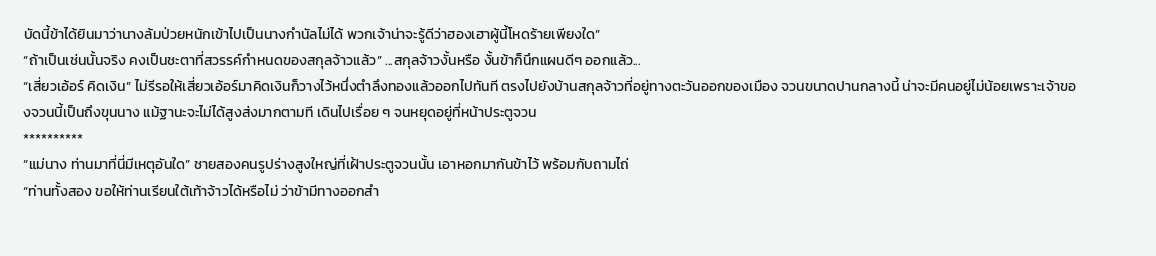บัดนี้ข้าได้ยินมาว่านางล้มป่วยหนักเข้าไปเป็นนางกำนัลไม่ได้ พวกเจ้าน่าจะรู้ดีว่าฮองเฮาผู้นี้โหดร้ายเพียงใด”
“ถ้าเป็นเช่นนั้นจริง คงเป็นชะตาที่สวรรค์กำหนดของสกุลจ้าวแล้ว” ...สกุลจ้าวงั้นหรือ งั้นข้าก็นึกแผนดีๆ ออกแล้ว...
“เสี่ยวเอ้อร์ คิดเงิน” ไม่รีรอให้เสี่ยวเอ้อร์มาคิดเงินก็วางไว้หนึ่งตำลึงทองแล้วออกไปทันที ตรงไปยังบ้านสกุลจ้าวที่อยู่ทางตะวันออกของเมือง จวนขนาดปานกลางนี้ น่าจะมีคนอยู่ไม่น้อยเพราะเจ้าของจวนนี้เป็นถึงขุนนาง แม้ฐานะจะไม่ได้สูงส่งมากตามที เดินไปเรื่อย ๆ จนหยุดอยู่ที่หน้าประตูจวน
**********
“แม่นาง ท่านมาที่นี่มีเหตุอันใด” ชายสองคนรูปร่างสูงใหญ่ที่เฝ้าประตูจวนนั้น เอาหอกมากันข้าไว้ พร้อมกับถามไถ่
“ท่านทั้งสอง ขอให้ท่านเรียนใต้เท้าจ้าวได้หรือไม่ ว่าข้ามีทางออกสำ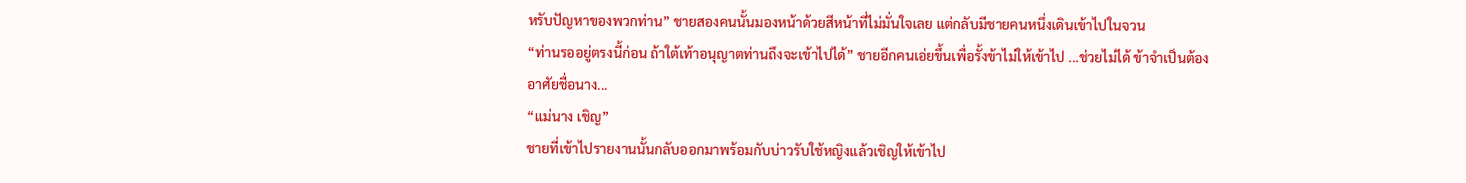หรับปัญหาของพวกท่าน” ชายสองคนนั้นมองหน้าด้วยสีหน้าที่ไม่มั่นใจเลย แต่กลับมีชายคนหนึ่งเดินเข้าไปในจวน
“ท่านรออยู่ตรงนี้ก่อน ถ้าใต้เท้าอนุญาตท่านถึงจะเข้าไปได้” ชายอีกคนเอ่ยขึ้นเพื่อรั้งข้าไม่ให้เข้าไป ...ช่วยไม่ได้ ข้าจำเป็นต้องอาศัยชื่อนาง...
“แม่นาง เชิญ”
ชายที่เข้าไปรายงานนั้นกลับออกมาพร้อมกับบ่าวรับใช้หญิงแล้วเชิญให้เข้าไป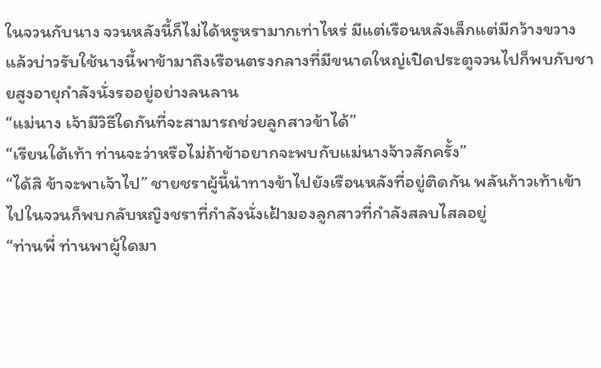ในจวนกับนาง จวนหลังนี้ก็ไม่ได้หรูหรามากเท่าไหร่ มีแต่เรือนหลังเล็กแต่มีกว้างขวาง แล้วบ่าวรับใช้นางนี้พาข้ามาถึงเรือนตรงกลางที่มีขนาดใหญ่เปิดประตูจวนไปก็พบกับชายสูงอายุกำลังนั่งรออยู่อย่างลนลาน
“แม่นาง เจ้ามีวิธีใดกันที่จะสามารถช่วยลูกสาวข้าได้”
“เรียนใต้เท้า ท่านจะว่าหรือไม่ถ้าข้าอยากจะพบกับแม่นางจ้าวสักครั้ง”
“ได้สิ ข้าจะพาเจ้าไป” ชายชราผู้นี้นำทางข้าไปยังเรือนหลังที่อยู่ติดกัน พลันก้าวเท้าเข้าไปในจวนก็พบกลับหญิงชราที่กำลังนั่งเฝ้ามองลูกสาวที่กำลังสลบไสลอยู่
“ท่านพี่ ท่านพาผู้ใดมา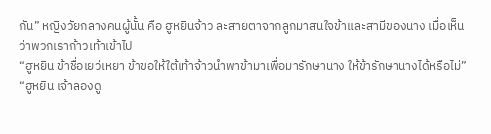กัน” หญิงวัยกลางคนผู้นั้น คือ ฮูหยินจ้าว ละสายตาจากลูกมาสนใจข้าและสามีของนาง เมื่อเห็นว่าพวกเราก้าวเท้าเข้าไป
“ฮูหยิน ข้าชื่อเยว่เหยา ข้าขอให้ใต้เท้าจ้าวนำพาข้ามาเพื่อมารักษานาง ให้ข้ารักษานางได้หรือไม่”
“ฮูหยิน เจ้าลองดู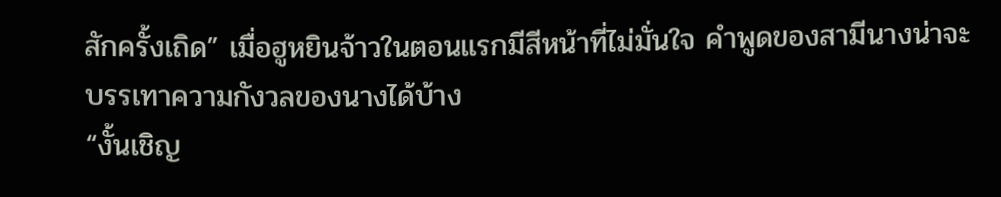สักครั้งเถิด” เมื่อฮูหยินจ้าวในตอนแรกมีสีหน้าที่ไม่มั่นใจ คำพูดของสามีนางน่าจะบรรเทาความกังวลของนางได้บ้าง
“งั้นเชิญ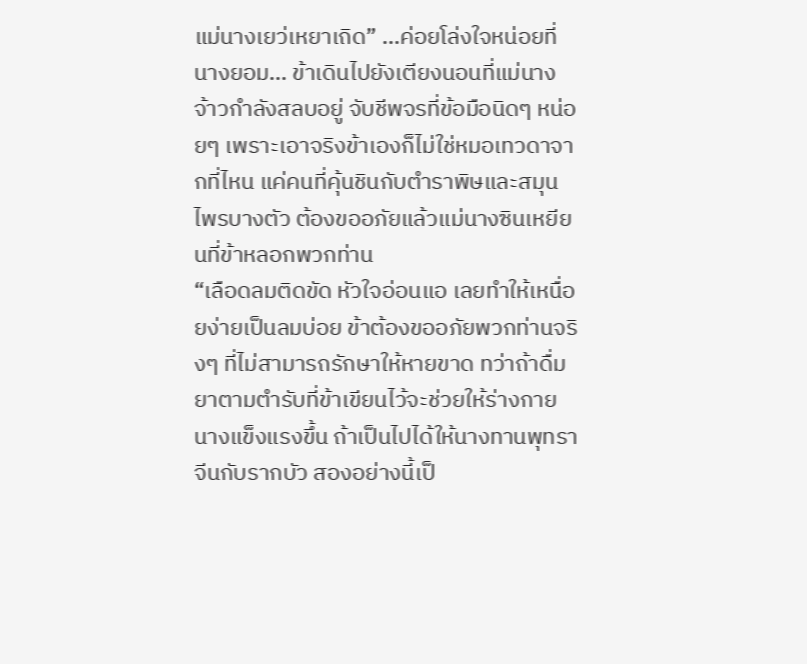แม่นางเยว่เหยาเถิด” ...ค่อยโล่งใจหน่อยที่นางยอม... ข้าเดินไปยังเตียงนอนที่แม่นางจ้าวกำลังสลบอยู่ จับชีพจรที่ข้อมือนิดๆ หน่อยๆ เพราะเอาจริงข้าเองก็ไม่ใช่หมอเทวดาจากที่ไหน แค่คนที่คุ้นชินกับตำราพิษและสมุนไพรบางตัว ต้องขออภัยแล้วแม่นางซินเหยียนที่ข้าหลอกพวกท่าน
“เลือดลมติดขัด หัวใจอ่อนแอ เลยทำให้เหนื่อยง่ายเป็นลมบ่อย ข้าต้องขออภัยพวกท่านจริงๆ ที่ไม่สามารถรักษาให้หายขาด ทว่าถ้าดื่มยาตามตำรับที่ข้าเขียนไว้จะช่วยให้ร่างกายนางแข็งแรงขึ้น ถ้าเป็นไปได้ให้นางทานพุทราจีนกับรากบัว สองอย่างนี้เป็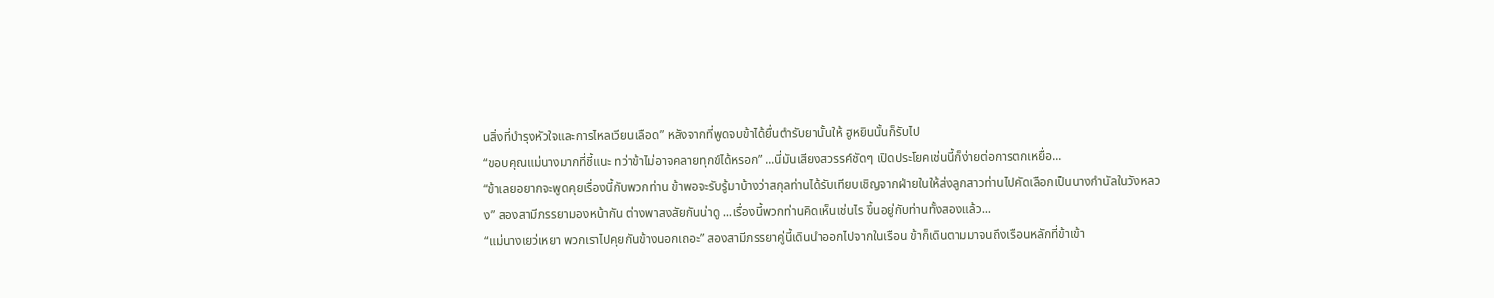นสิ่งที่บำรุงหัวใจและการไหลเวียนเลือด” หลังจากที่พูดจบข้าได้ยื่นตำรับยานั้นให้ ฮูหยินนั้นก็รับไป
“ขอบคุณแม่นางมากที่ชี้แนะ ทว่าข้าไม่อาจคลายทุกข์ได้หรอก” ...นี่มันเสียงสวรรค์ชัดๆ เปิดประโยคเช่นนี้ก็ง่ายต่อการตกเหยื่อ...
“ข้าเลยอยากจะพูดคุยเรื่องนี้กับพวกท่าน ข้าพอจะรับรู้มาบ้างว่าสกุลท่านได้รับเทียบเชิญจากฝ่ายในให้ส่งลูกสาวท่านไปคัดเลือกเป็นนางกำนัลในวังหลวง” สองสามีภรรยามองหน้ากัน ต่างพาสงสัยกันน่าดู ...เรื่องนี้พวกท่านคิดเห็นเช่นไร ขึ้นอยู่กับท่านทั้งสองแล้ว...
“แม่นางเยว่เหยา พวกเราไปคุยกันข้างนอกเถอะ” สองสามีภรรยาคู่นี้เดินนำออกไปจากในเรือน ข้าก็เดินตามมาจนถึงเรือนหลักที่ข้าเข้า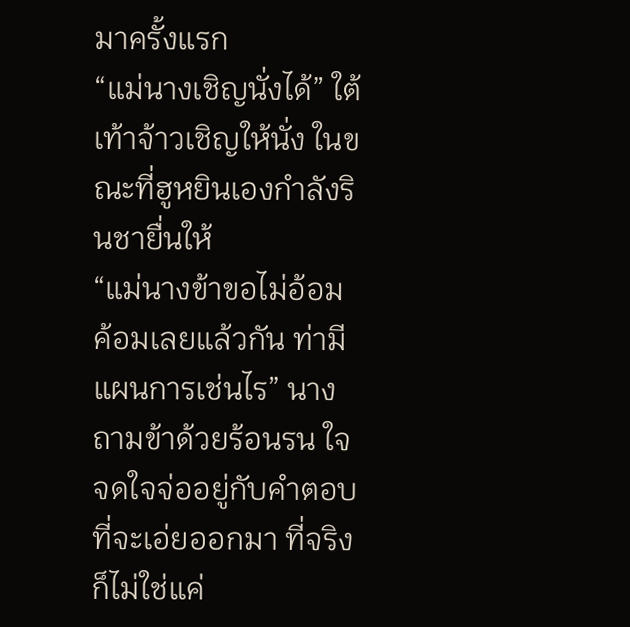มาครั้งแรก
“แม่นางเชิญนั่งได้” ใต้เท้าจ้าวเชิญให้นั่ง ในขณะที่ฮูหยินเองกำลังรินชายื่นให้
“แม่นางข้าขอไม่อ้อมค้อมเลยแล้วกัน ท่ามีแผนการเช่นไร” นางถามข้าด้วยร้อนรน ใจจดใจจ่ออยู่กับคำตอบที่จะเอ่ยออกมา ที่จริงก็ไม่ใช่แค่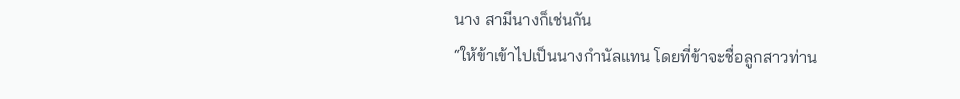นาง สามีนางก็เช่นกัน
“ให้ข้าเข้าไปเป็นนางกำนัลแทน โดยที่ข้าจะชื่อลูกสาวท่าน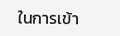ในการเข้า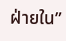ฝ่ายใน”